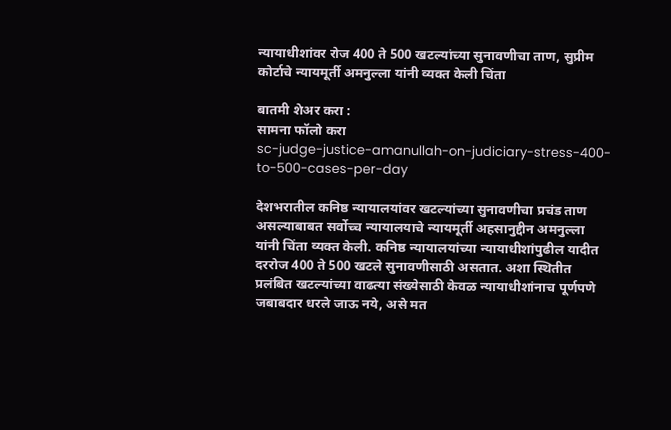न्यायाधीशांवर रोज 400 ते 500 खटल्यांच्या सुनावणीचा ताण, सुप्रीम कोर्टाचे न्यायमूर्ती अमनुल्ला यांनी व्यक्त केली चिंता

बातमी शेअर करा :
सामना फॉलो करा
sc-judge-justice-amanullah-on-judiciary-stress-400-to-500-cases-per-day

देशभरातील कनिष्ठ न्यायालयांवर खटल्यांच्या सुनावणीचा प्रचंड ताण असल्याबाबत सर्वोच्च न्यायालयाचे न्यायमूर्ती अहसानुद्दीन अमनुल्ला यांनी चिंता व्यक्त केली. कनिष्ठ न्यायालयांच्या न्यायाधीशांपुढील यादीत दररोज 400 ते 500 खटले सुनावणीसाठी असतात. अशा स्थितीत प्रलंबित खटल्यांच्या वाढत्या संख्येसाठी केवळ न्यायाधीशांनाच पूर्णपणे जबाबदार धरले जाऊ नये, असे मत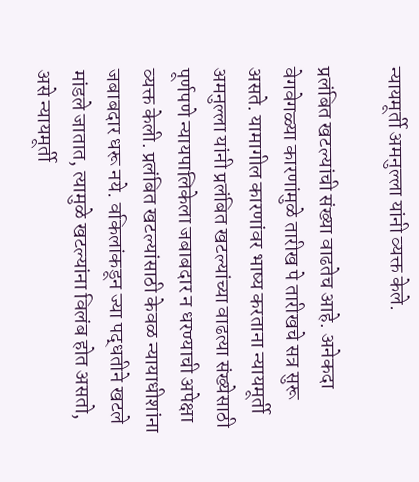न्यायमूर्ती अमनुल्ला यांनी व्यक्त केले.

प्रलंबित खटल्यांची संख्या वाढतेच आहे. अनेकदा वेगवेगळ्या कारणांमुळे तारीख पे तारीखचे सत्र सुरू असते. यामागील कारणांवर भाष्य करताना न्यायमूर्ती अमनुल्ला यांनी प्रलंबित खटल्यांच्या वाढत्या संख्येसाठी पूर्णपणे न्यायपालिकेला जबाबदार न धरण्याची अपेक्षा व्यक्त केली. प्रलंबित खटल्यांसाठी केवळ न्यायाधीशांना जबाबदार धरू नये. वकिलांकडून ज्या पद्धतीने खटले मांडले जातात, त्यामुळे खटल्यांना विलंब होत असतो, असे न्यायमूर्ती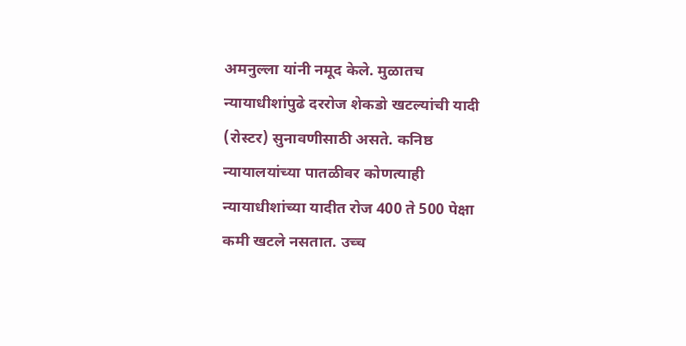अमनुल्ला यांनी नमूद केले. मुळातच न्यायाधीशांपुढे दररोज शेकडो खटल्यांची यादी (रोस्टर) सुनावणीसाठी असते. कनिष्ठ न्यायालयांच्या पातळीवर कोणत्याही न्यायाधीशांच्या यादीत रोज 400 ते 500 पेक्षा कमी खटले नसतात. उच्च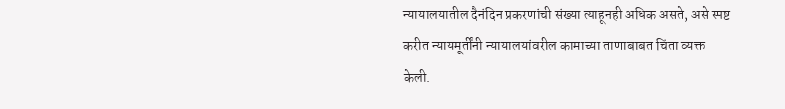न्यायालयातील दैनंदिन प्रकरणांची संख्या त्याहूनही अधिक असते, असे स्पष्ट करीत न्यायमूर्तींनी न्यायालयांवरील कामाच्या ताणाबाबत चिंता व्यक्त केली.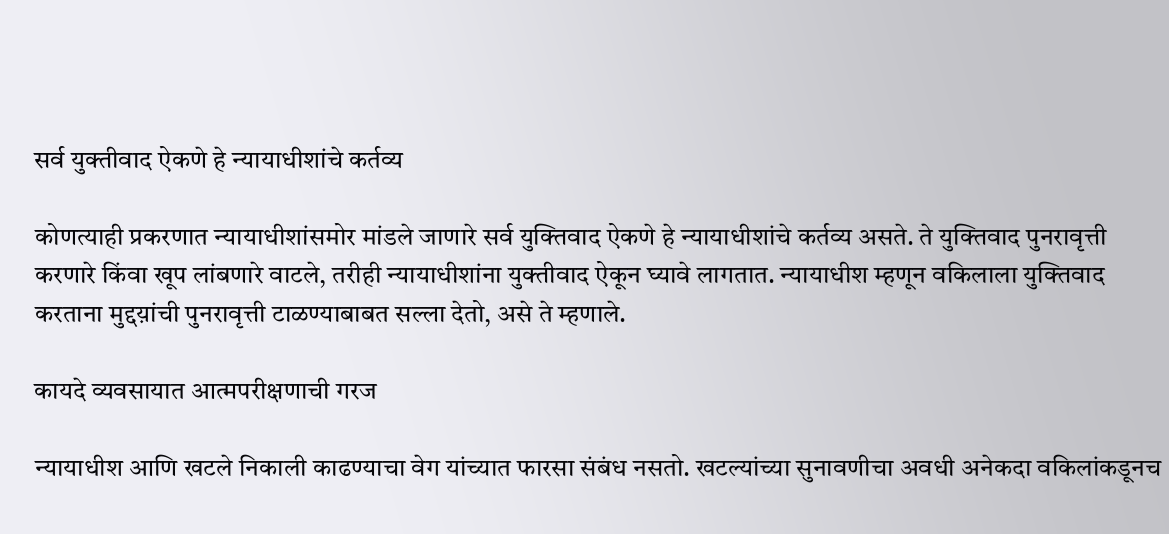सर्व युक्तीवाद ऐकणे हे न्यायाधीशांचे कर्तव्य

कोणत्याही प्रकरणात न्यायाधीशांसमोर मांडले जाणारे सर्व युक्तिवाद ऐकणे हे न्यायाधीशांचे कर्तव्य असते. ते युक्तिवाद पुनरावृत्ती करणारे किंवा खूप लांबणारे वाटले, तरीही न्यायाधीशांना युक्तीवाद ऐकून घ्यावे लागतात. न्यायाधीश म्हणून वकिलाला युक्तिवाद करताना मुद्दय़ांची पुनरावृत्ती टाळण्याबाबत सल्ला देतो, असे ते म्हणाले.

कायदे व्यवसायात आत्मपरीक्षणाची गरज

न्यायाधीश आणि खटले निकाली काढण्याचा वेग यांच्यात फारसा संबंध नसतो. खटल्यांच्या सुनावणीचा अवधी अनेकदा वकिलांकडूनच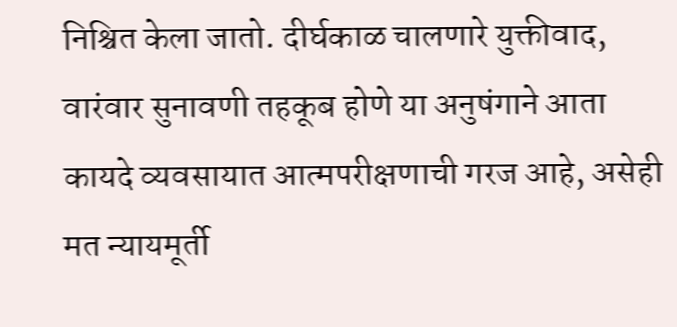निश्चित केला जातो. दीर्घकाळ चालणारे युक्तीवाद, वारंवार सुनावणी तहकूब होणे या अनुषंगाने आता कायदे व्यवसायात आत्मपरीक्षणाची गरज आहे, असेही मत न्यायमूर्ती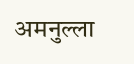अमनुल्ला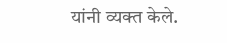यांनी व्यक्त केले.